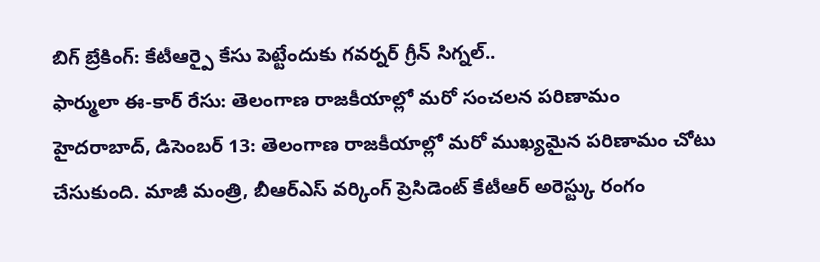బిగ్ బ్రేకింగ్: కేటీఆర్పై కేసు పెట్టేందుకు గవర్నర్ గ్రీన్ సిగ్నల్..
ఫార్ములా ఈ-కార్ రేసు: తెలంగాణ రాజకీయాల్లో మరో సంచలన పరిణామం
హైదరాబాద్, డిసెంబర్ 13: తెలంగాణ రాజకీయాల్లో మరో ముఖ్యమైన పరిణామం చోటు చేసుకుంది. మాజీ మంత్రి, బీఆర్ఎస్ వర్కింగ్ ప్రెసిడెంట్ కేటీఆర్ అరెస్ట్కు రంగం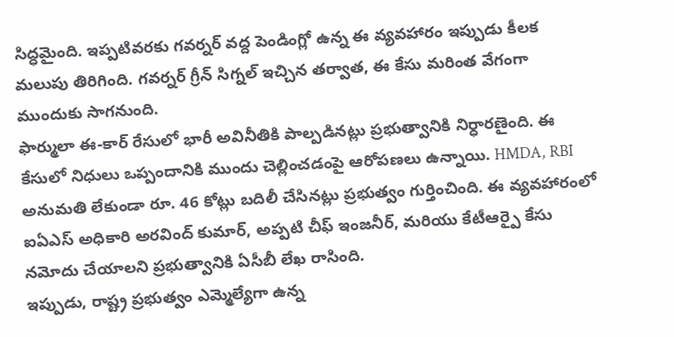సిద్ధమైంది. ఇప్పటివరకు గవర్నర్ వద్ద పెండింగ్లో ఉన్న ఈ వ్యవహారం ఇప్పుడు కీలక మలుపు తిరిగింది. గవర్నర్ గ్రీన్ సిగ్నల్ ఇచ్చిన తర్వాత, ఈ కేసు మరింత వేగంగా ముందుకు సాగనుంది.
ఫార్ములా ఈ-కార్ రేసులో భారీ అవినీతికి పాల్పడినట్లు ప్రభుత్వానికి నిర్ధారణైంది. ఈ కేసులో నిధులు ఒప్పందానికి ముందు చెల్లించడంపై ఆరోపణలు ఉన్నాయి. HMDA, RBI అనుమతి లేకుండా రూ. 46 కోట్లు బదిలీ చేసినట్లు ప్రభుత్వం గుర్తించింది. ఈ వ్యవహారంలో ఐఏఎస్ అధికారి అరవింద్ కుమార్, అప్పటి చీఫ్ ఇంజనీర్, మరియు కేటీఆర్పై కేసు నమోదు చేయాలని ప్రభుత్వానికి ఏసీబీ లేఖ రాసింది.
ఇప్పుడు, రాష్ట్ర ప్రభుత్వం ఎమ్మెల్యేగా ఉన్న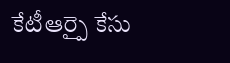కేటీఆర్పై కేసు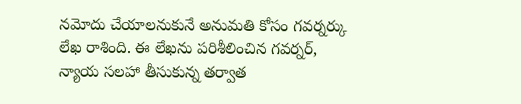నమోదు చేయాలనుకునే అనుమతి కోసం గవర్నర్కు లేఖ రాశింది. ఈ లేఖను పరిశీలించిన గవర్నర్, న్యాయ సలహా తీసుకున్న తర్వాత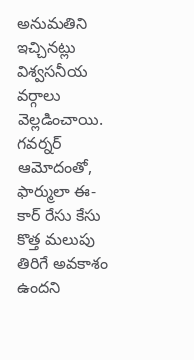అనుమతిని ఇచ్చినట్లు విశ్వసనీయ వర్గాలు వెల్లడించాయి. గవర్నర్ ఆమోదంతో, ఫార్ములా ఈ-కార్ రేసు కేసు కొత్త మలుపు తిరిగే అవకాశం ఉందని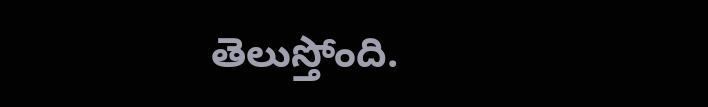తెలుస్తోంది.